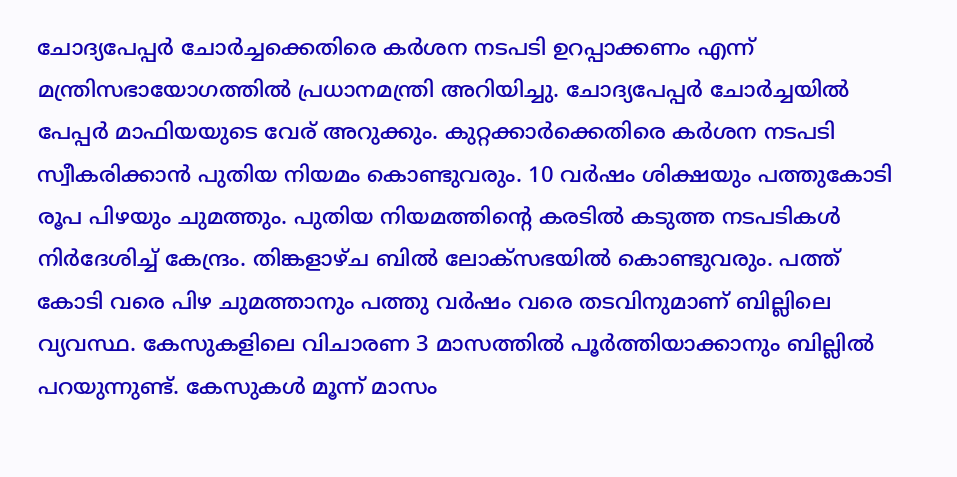ചോദ്യപേപ്പർ ചോർച്ചക്കെതിരെ കർശന നടപടി ഉറപ്പാക്കണം എന്ന് മന്ത്രിസഭായോഗത്തിൽ പ്രധാനമന്ത്രി അറിയിച്ചു. ചോദ്യപേപ്പർ ചോർച്ചയിൽ പേപ്പർ മാഫിയയുടെ വേര് അറുക്കും. കുറ്റക്കാർക്കെതിരെ കർശന നടപടി സ്വീകരിക്കാൻ പുതിയ നിയമം കൊണ്ടുവരും. 10 വർഷം ശിക്ഷയും പത്തുകോടി രൂപ പിഴയും ചുമത്തും. പുതിയ നിയമത്തിൻ്റെ കരടിൽ കടുത്ത നടപടികൾ നിർദേശിച്ച് കേന്ദ്രം. തിങ്കളാഴ്ച ബിൽ ലോക്സഭയിൽ കൊണ്ടുവരും. പത്ത് കോടി വരെ പിഴ ചുമത്താനും പത്തു വർഷം വരെ തടവിനുമാണ് ബില്ലിലെ വ്യവസ്ഥ. കേസുകളിലെ വിചാരണ 3 മാസത്തിൽ പൂർത്തിയാക്കാനും ബില്ലിൽ പറയുന്നുണ്ട്. കേസുകൾ മൂന്ന് മാസം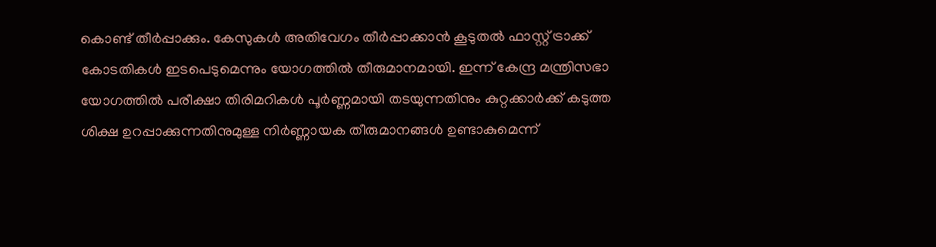കൊണ്ട് തീർപ്പാക്കും. കേസുകൾ അതിവേഗം തീർപ്പാക്കാൻ കൂടുതൽ ഫാസ്റ്റ് ട്രാക്ക് കോടതികൾ ഇടപെടുമെന്നും യോഗത്തിൽ തീരുമാനമായി. ഇന്ന് കേന്ദ്ര മന്ത്രിസഭാ യോഗത്തിൽ പരീക്ഷാ തിരിമറികൾ പൂർണ്ണമായി തടയുന്നതിനും കുറ്റക്കാർക്ക് കടുത്ത ശിക്ഷ ഉറപ്പാക്കുന്നതിനുമുള്ള നിർണ്ണായക തീരുമാനങ്ങൾ ഉണ്ടാകുമെന്ന്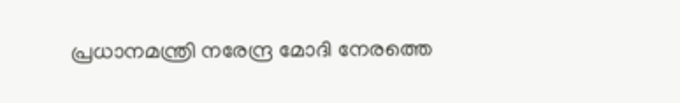പ്രധാനമന്ത്രി നരേന്ദ്ര മോദി നേരത്തെ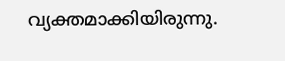വ്യക്തമാക്കിയിരുന്നു.